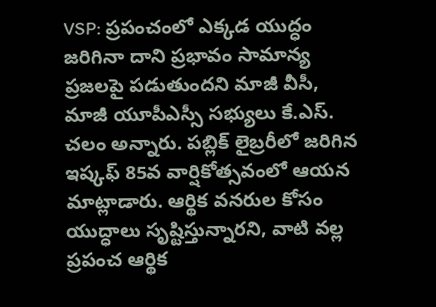VSP: ప్రపంచంలో ఎక్కడ యుద్ధం జరిగినా దాని ప్రభావం సామాన్య ప్రజలపై పడుతుందని మాజీ వీసీ, మాజీ యూపీఎస్సీ సభ్యులు కే.ఎస్. చలం అన్నారు. పబ్లిక్ లైబ్రరీలో జరిగిన ఇష్కఫ్ 85వ వార్షికోత్సవంలో ఆయన మాట్లాడారు. ఆర్థిక వనరుల కోసం యుద్ధాలు సృష్టిస్తున్నారని, వాటి వల్ల ప్రపంచ ఆర్థిక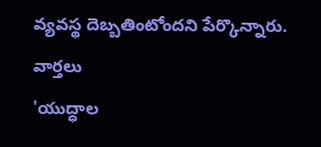వ్యవస్థ దెబ్బతింటోందని పేర్కొన్నారు.
వార్తలు
'యుద్ధాల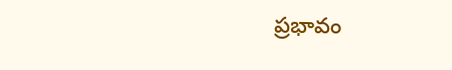ప్రభావం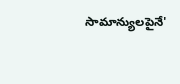సామాన్యులపైనే'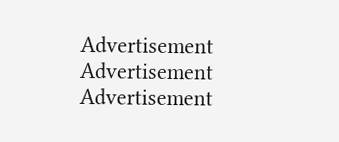Advertisement
Advertisement
Advertisement